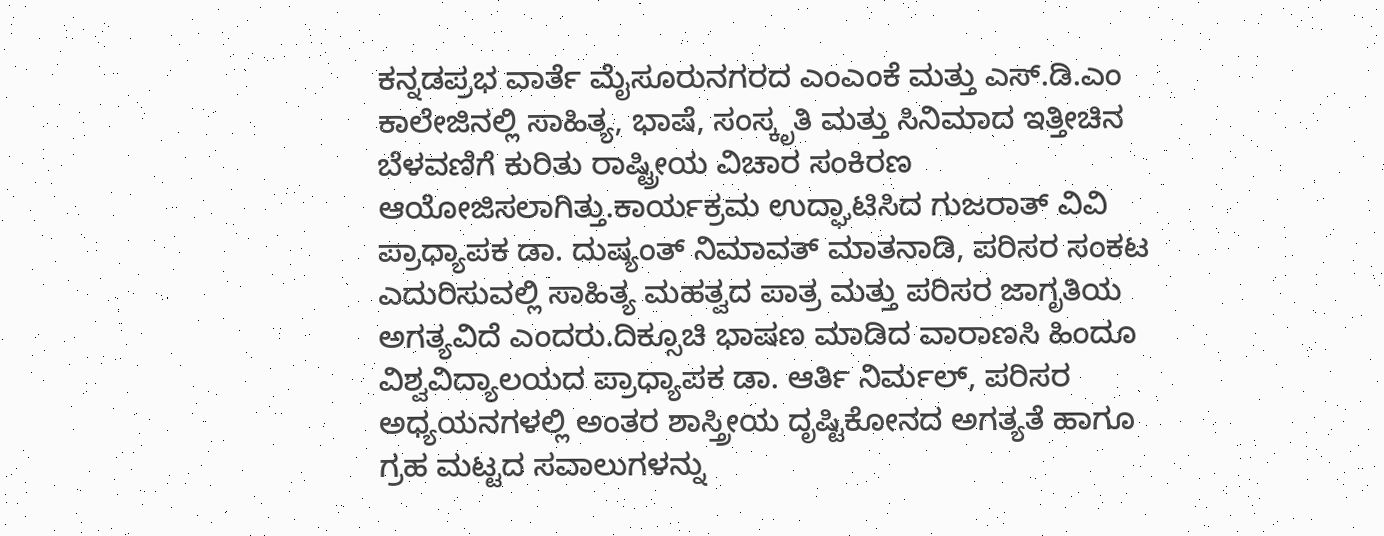ಕನ್ನಡಪ್ರಭ ವಾರ್ತೆ ಮೈಸೂರುನಗರದ ಎಂಎಂಕೆ ಮತ್ತು ಎಸ್‌.ಡಿ.ಎಂ ಕಾಲೇಜಿನಲ್ಲಿ ಸಾಹಿತ್ಯ, ಭಾಷೆ, ಸಂಸ್ಕೃತಿ ಮತ್ತು ಸಿನಿಮಾದ ಇತ್ತೀಚಿನ ಬೆಳವಣಿಗೆ ಕುರಿತು ರಾಷ್ಟ್ರೀಯ ವಿಚಾರ ಸಂಕಿರಣ ಆಯೋಜಿಸಲಾಗಿತ್ತು.ಕಾರ್ಯಕ್ರಮ ಉದ್ಘಾಟಿಸಿದ ಗುಜರಾತ್‌ ವಿವಿ ಪ್ರಾಧ್ಯಾಪಕ ಡಾ. ದುಷ್ಯಂತ್‌ ನಿಮಾವತ್‌ ಮಾತನಾಡಿ, ಪರಿಸರ ಸಂಕಟ ಎದುರಿಸುವಲ್ಲಿ ಸಾಹಿತ್ಯ ಮಹತ್ವದ ಪಾತ್ರ ಮತ್ತು ಪರಿಸರ ಜಾಗೃತಿಯ ಅಗತ್ಯವಿದೆ ಎಂದರು.ದಿಕ್ಸೂಚಿ ಭಾಷಣ ಮಾಡಿದ ವಾರಾಣಸಿ ಹಿಂದೂ ವಿಶ್ವವಿದ್ಯಾಲಯದ ಪ್ರಾಧ್ಯಾಪಕ ಡಾ. ಆರ್ತಿ ನಿರ್ಮಲ್, ಪರಿಸರ ಅಧ್ಯಯನಗಳಲ್ಲಿ ಅಂತರ ಶಾಸ್ತ್ರೀಯ ದೃಷ್ಟಿಕೋನದ ಅಗತ್ಯತೆ ಹಾಗೂ ಗ್ರಹ ಮಟ್ಟದ ಸವಾಲುಗಳನ್ನು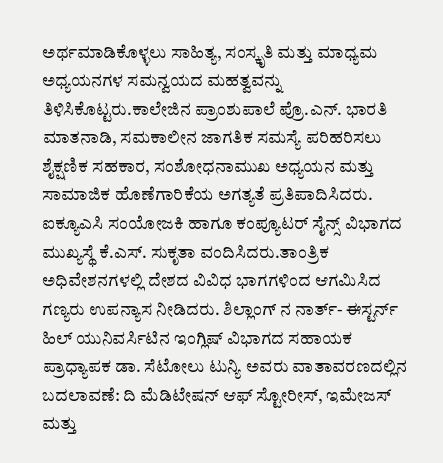ಅರ್ಥಮಾಡಿಕೊಳ್ಳಲು ಸಾಹಿತ್ಯ, ಸಂಸ್ಕೃತಿ ಮತ್ತು ಮಾಧ್ಯಮ ಅಧ್ಯಯನಗಳ ಸಮನ್ವಯದ ಮಹತ್ವವನ್ನು ತಿಳಿಸಿಕೊಟ್ಟರು.ಕಾಲೇಜಿನ ಪ್ರಾಂಶುಪಾಲೆ ಪ್ರೊ.ಎನ್‌. ಭಾರತಿ ಮಾತನಾಡಿ, ಸಮಕಾಲೀನ ಜಾಗತಿಕ ಸಮಸ್ಯೆ ಪರಿಹರಿಸಲು ಶೈಕ್ಷಣಿಕ ಸಹಕಾರ, ಸಂಶೋಧನಾಮುಖ ಅಧ್ಯಯನ ಮತ್ತು ಸಾಮಾಜಿಕ ಹೊಣೆಗಾರಿಕೆಯ ಅಗತ್ಯತೆ ಪ್ರತಿಪಾದಿಸಿದರು. ಐಕ್ಯೂಎಸಿ ಸಂಯೋಜಕಿ ಹಾಗೂ ಕಂಪ್ಯೂಟರ್ ಸೈನ್ಸ್ ವಿಭಾಗದ ಮುಖ್ಯಸ್ಥೆ ಕೆ.ಎಸ್. ಸುಕೃತಾ ವಂದಿಸಿದರು.ತಾಂತ್ರಿಕ ಅಧಿವೇಶನಗಳಲ್ಲಿ ದೇಶದ ವಿವಿಧ ಭಾಗಗಳಿಂದ ಆಗಮಿಸಿದ ಗಣ್ಯರು ಉಪನ್ಯಾಸ ನೀಡಿದರು. ಶಿಲ್ಲಾಂಗ್‌ ನ ನಾರ್ತ್- ಈಸ್ಟರ್ನ್ ಹಿಲ್ ಯುನಿವರ್ಸಿಟಿನ ಇಂಗ್ಲಿಷ್ ವಿಭಾಗದ ಸಹಾಯಕ ಪ್ರಾಧ್ಯಾಪಕ ಡಾ. ಸೆಟೋಲು ಟುನ್ಯಿ ಅವರು ವಾತಾವರಣದಲ್ಲಿನ ಬದಲಾವಣೆ: ದಿ ಮೆಡಿಟೇಷನ್‌ ಆಫ್‌ ಸ್ಟೋರೀಸ್, ಇಮೇಜಸ್‌ ಮತ್ತು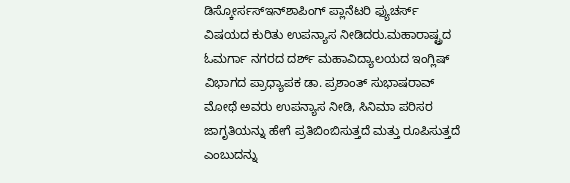ಡಿಸ್ಕೋರ್ಸಸ್‌ಇನ್‌ಶಾಪಿಂಗ್‌ ಪ್ಲಾನೆಟರಿ ಫ್ಯುಚರ್ಸ್‌ ವಿಷಯದ ಕುರಿತು ಉಪನ್ಯಾಸ ನೀಡಿದರು.ಮಹಾರಾಷ್ಟ್ರದ ಓಮರ್ಗಾ ನಗರದ ದರ್ಶ್ ಮಹಾವಿದ್ಯಾಲಯದ ಇಂಗ್ಲಿಷ್ ವಿಭಾಗದ ಪ್ರಾಧ್ಯಾಪಕ ಡಾ. ಪ್ರಶಾಂತ್ ಸುಭಾಷರಾವ್ ಮೋಥೆ ಅವರು ಉಪನ್ಯಾಸ ನೀಡಿ, ಸಿನಿಮಾ ಪರಿಸರ ಜಾಗೃತಿಯನ್ನು ಹೇಗೆ ಪ್ರತಿಬಿಂಬಿಸುತ್ತದೆ ಮತ್ತು ರೂಪಿಸುತ್ತದೆ ಎಂಬುದನ್ನು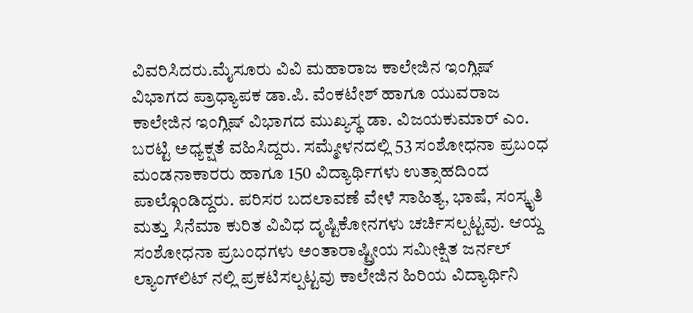ವಿವರಿಸಿದರು.ಮೈಸೂರು ವಿವಿ ಮಹಾರಾಜ ಕಾಲೇಜಿನ ಇಂಗ್ಲಿಷ್ ವಿಭಾಗದ ಪ್ರಾಧ್ಯಾಪಕ ಡಾ.ಪಿ. ವೆಂಕಟೇಶ್ ಹಾಗೂ ಯುವರಾಜ ಕಾಲೇಜಿನ ಇಂಗ್ಲಿಷ್ ವಿಭಾಗದ ಮುಖ್ಯಸ್ಥ ಡಾ. ವಿಜಯಕುಮಾರ್ ಎಂ. ಬರಟ್ಟಿ ಅಧ್ಯಕ್ಷತೆ ವಹಿಸಿದ್ದರು. ಸಮ್ಮೇಳನದಲ್ಲಿ 53 ಸಂಶೋಧನಾ ಪ್ರಬಂಧ ಮಂಡನಾಕಾರರು ಹಾಗೂ 150 ವಿದ್ಯಾರ್ಥಿಗಳು ಉತ್ಸಾಹದಿಂದ ಪಾಲ್ಗೊಂಡಿದ್ದರು. ಪರಿಸರ ಬದಲಾವಣೆ ವೇಳೆ ಸಾಹಿತ್ಯ, ಭಾಷೆ, ಸಂಸ್ಕೃತಿ ಮತ್ತು ಸಿನೆಮಾ ಕುರಿತ ವಿವಿಧ ದೃಷ್ಟಿಕೋನಗಳು ಚರ್ಚಿಸಲ್ಪಟ್ಟವು. ಆಯ್ದ ಸಂಶೋಧನಾ ಪ್ರಬಂಧಗಳು ಅಂತಾರಾಷ್ಟ್ರೀಯ ಸಮೀಕ್ಷಿತ ಜರ್ನಲ್ ಲ್ಯಾಂಗ್‌ಲಿಟ್‌ ನಲ್ಲಿ ಪ್ರಕಟಿಸಲ್ಪಟ್ಟವು ಕಾಲೇಜಿನ ಹಿರಿಯ ವಿದ್ಯಾರ್ಥಿನಿ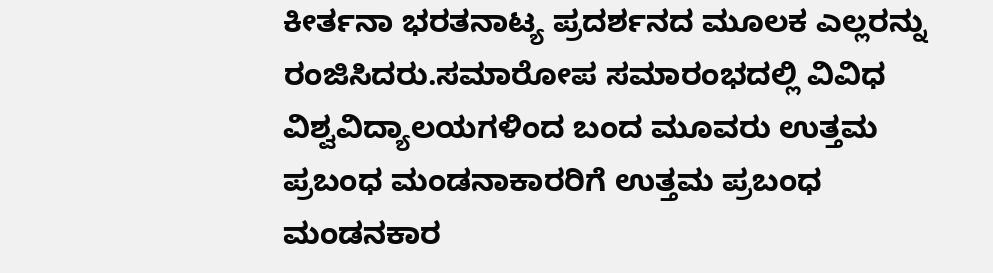ಕೀರ್ತನಾ ಭರತನಾಟ್ಯ ಪ್ರದರ್ಶನದ ಮೂಲಕ ಎಲ್ಲರನ್ನು ರಂಜಿಸಿದರು.ಸಮಾರೋಪ ಸಮಾರಂಭದಲ್ಲಿ ವಿವಿಧ ವಿಶ್ವವಿದ್ಯಾಲಯಗಳಿಂದ ಬಂದ ಮೂವರು ಉತ್ತಮ ಪ್ರಬಂಧ ಮಂಡನಾಕಾರರಿಗೆ ಉತ್ತಮ ಪ್ರಬಂಧ ಮಂಡನಕಾರ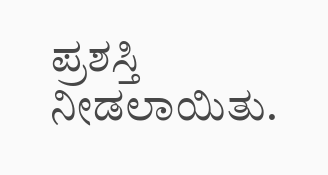ಪ್ರಶಸ್ತಿ ನೀಡಲಾಯಿತು.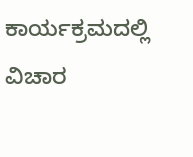ಕಾರ್ಯಕ್ರಮದಲ್ಲಿ ವಿಚಾರ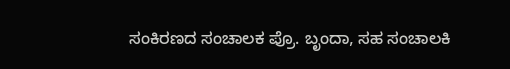ಸಂಕಿರಣದ ಸಂಚಾಲಕ ಪ್ರೊ. ಬೃಂದಾ, ಸಹ ಸಂಚಾಲಕಿ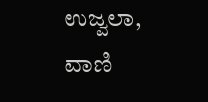ಉಜ್ವಲಾ, ವಾಣಿ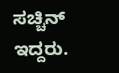ಸಚ್ಚಿನ್ ಇದ್ದರು.